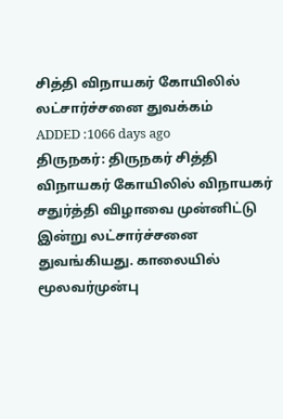சித்தி விநாயகர் கோயிலில் லட்சார்ச்சனை துவக்கம்
ADDED :1066 days ago
திருநகர்: திருநகர் சித்தி விநாயகர் கோயிலில் விநாயகர் சதுர்த்தி விழாவை முன்னிட்டு இன்று லட்சார்ச்சனை துவங்கியது. காலையில் மூலவர்முன்பு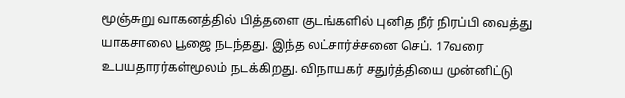மூஞ்சுறு வாகனத்தில் பித்தளை குடங்களில் புனித நீர் நிரப்பி வைத்து யாகசாலை பூஜை நடந்தது. இந்த லட்சார்ச்சனை செப். 17வரை உபயதாரர்கள்மூலம் நடக்கிறது. விநாயகர் சதுர்த்தியை முன்னிட்டு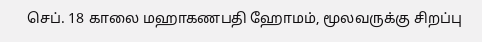செப். 18 காலை மஹாகணபதி ஹோமம், மூலவருக்கு சிறப்பு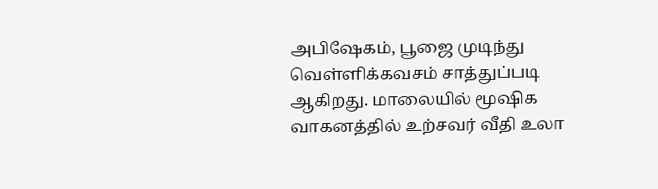அபிஷேகம், பூஜை முடிந்து வெள்ளிக்கவசம் சாத்துப்படி ஆகிறது. மாலையில் மூஷிக வாகனத்தில் உற்சவர் வீதி உலா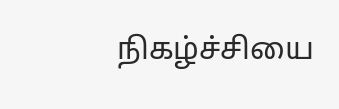நிகழ்ச்சியை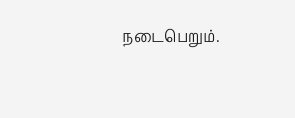நடைபெறும்.